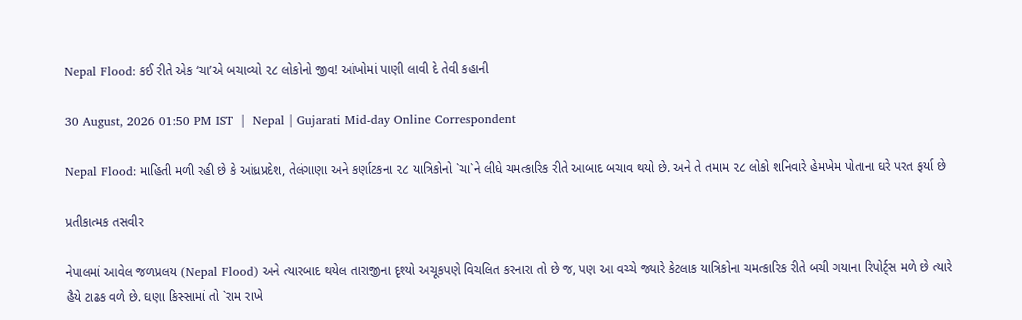Nepal Flood: કઈ રીતે એક ‘ચા’એ બચાવ્યો ૨૮ લોકોનો જીવ! આંખોમાં પાણી લાવી દે તેવી કહાની

30 August, 2026 01:50 PM IST  |  Nepal | Gujarati Mid-day Online Correspondent

Nepal Flood: માહિતી મળી રહી છે કે આંધ્રપ્રદેશ, તેલંગાણા અને કર્ણાટકના ૨૮ યાત્રિકોનો `ચા`ને લીધે ચમત્કારિક રીતે આબાદ બચાવ થયો છે. અને તે તમામ ૨૮ લોકો શનિવારે હેમખેમ પોતાના ઘરે પરત ફર્યા છે

પ્રતીકાત્મક તસવીર

નેપાલમાં આવેલ જળપ્રલય (Nepal Flood) અને ત્યારબાદ થયેલ તારાજીના દૃશ્યો અચૂકપણે વિચલિત કરનારા તો છે જ, પણ આ વચ્ચે જ્યારે કેટલાક યાત્રિકોના ચમત્કારિક રીતે બચી ગયાના રિપોર્ટ્સ મળે છે ત્યારે હૈયે ટાઢક વળે છે. ઘણા કિસ્સામાં તો `રામ રાખે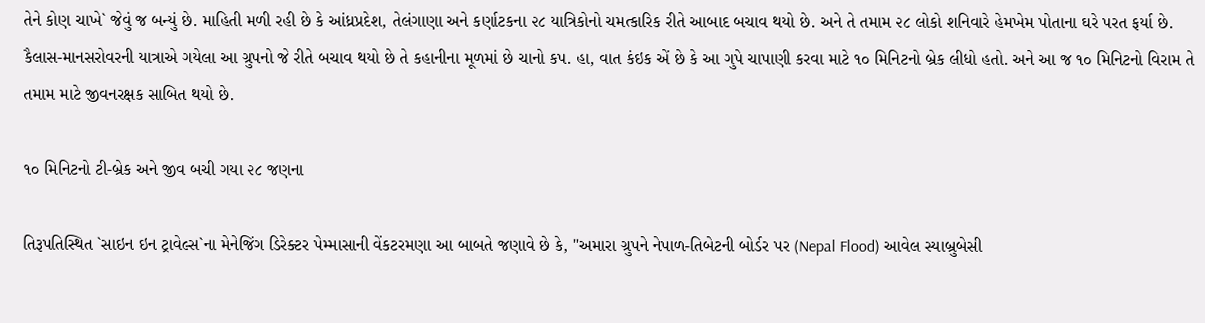તેને કોણ ચાખે` જેવું જ બન્યું છે. માહિતી મળી રહી છે કે આંધ્રપ્રદેશ, તેલંગાણા અને કર્ણાટકના ૨૮ યાત્રિકોનો ચમત્કારિક રીતે આબાદ બચાવ થયો છે. અને તે તમામ ૨૮ લોકો શનિવારે હેમખેમ પોતાના ઘરે પરત ફર્યા છે. કૈલાસ-માનસરોવરની યાત્રાએ ગયેલા આ ગ્રુપનો જે રીતે બચાવ થયો છે તે કહાનીના મૂળમાં છે ચાનો કપ. હા, વાત કંઇક એં છે કે આ ગુપે ચાપાણી કરવા માટે ૧૦ મિનિટનો બ્રેક લીધો હતો. અને આ જ ૧૦ મિનિટનો વિરામ તે તમામ માટે જીવનરક્ષક સાબિત થયો છે.

૧૦ મિનિટનો ટી-બ્રેક અને જીવ બચી ગયા ૨૮ જણના

તિરૂપતિસ્થિત `સાઇન ઇન ટ્રાવેલ્સ`ના મેનેજિંગ ડિરેક્ટર પેમ્માસાની વેંકટરમણા આ બાબતે જણાવે છે કે, "અમારા ગ્રુપને નેપાળ-તિબેટની બોર્ડર પર (Nepal Flood) આવેલ સ્યાબ્રુબેસી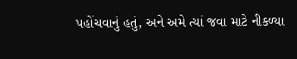પહોંચવાનું હતું, અને અમે ત્યાં જવા માટે નીકળ્યા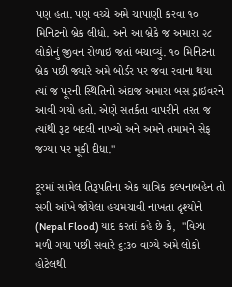પણ હતા. પણ વચ્ચે અમે ચાપાણી કરવા ૧૦ મિનિટનો બ્રેક લીધો. અને આ બ્રેકે જ અમારા ૨૮ લોકોનું જીવન રોળાઇ જતાં બચાવ્યું. ૧૦ મિનિટના બ્રેક પછી જ્યારે અમે બોર્ડર પર જવા રવાના થયા ત્યાં જ પૂરની સ્થિતિનો અંદાજ અમારા બસ ડ્રાઇવરને આવી ગયો હતો. એણે સતર્કતા વાપરીને તરત જ ત્યાંથી રૂટ બદલી નાખ્યો અને અમને તમામને સેફ જગ્યા પર મૂકી દીધા."

ટૂરમાં સામેલ તિરૂપતિના એક યાત્રિક કલ્પનાબહેન તો સગી આંખે જોયેલા હચમચાવી નાખતા દૃશ્યોને (Nepal Flood) યાદ કરતાં કહે છે કે,  "વિઝા મળી ગયા પછી સવારે ૬:૩૦ વાગ્યે અમે લોકો હોટેલથી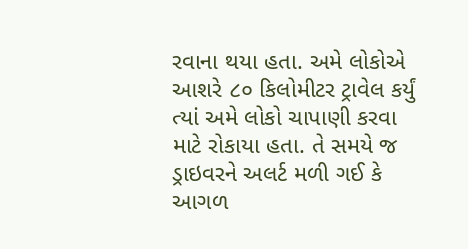રવાના થયા હતા. અમે લોકોએ આશરે ૮૦ કિલોમીટર ટ્રાવેલ કર્યું ત્યાં અમે લોકો ચાપાણી કરવા માટે રોકાયા હતા. તે સમયે જ ડ્રાઇવરને અલર્ટ મળી ગઈ કે આગળ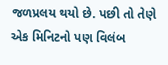જળપ્રલય થયો છે. પછી તો તેણે એક મિનિટનો પણ વિલંબ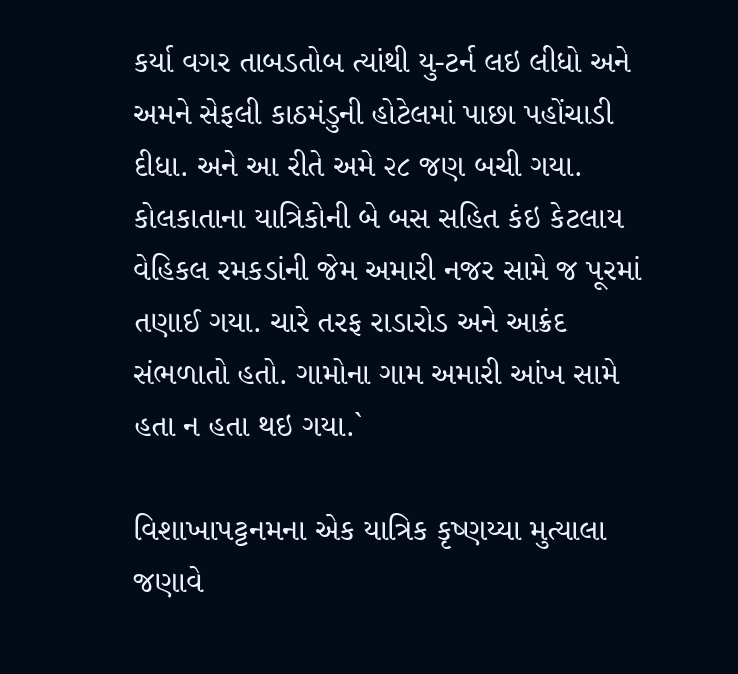કર્યા વગર તાબડતોબ ત્યાંથી યુ-ટર્ન લઇ લીધો અને અમને સેફલી કાઠમંડુની હોટેલમાં પાછા પહોંચાડી દીધા. અને આ રીતે અમે ૨૮ જણ બચી ગયા. કોલકાતાના યાત્રિકોની બે બસ સહિત કંઇ કેટલાય વેહિકલ રમકડાંની જેમ અમારી નજર સામે જ પૂરમાં તણાઈ ગયા. ચારે તરફ રાડારોડ અને આક્રંદ સંભળાતો હતો. ગામોના ગામ અમારી આંખ સામે હતા ન હતા થઇ ગયા.`

વિશાખાપટ્ટનમના એક યાત્રિક કૃષ્ણય્યા મુત્યાલા જણાવે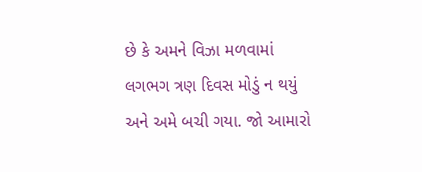છે કે અમને વિઝા મળવામાં લગભગ ત્રણ દિવસ મોડું ન થયું અને અમે બચી ગયા. જો આમારો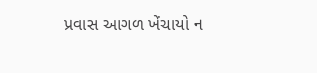પ્રવાસ આગળ ખેંચાયો ન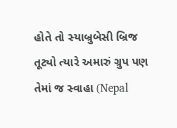હોતે તો સ્યાબ્રુબેસી બ્રિજ તૂટ્યો ત્યારે અમારું ગ્રુપ પણ તેમાં જ સ્વાહા (Nepal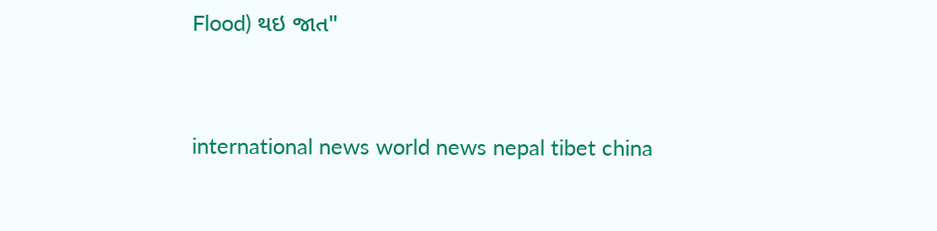Flood) થઇ જાત"



international news world news nepal tibet china